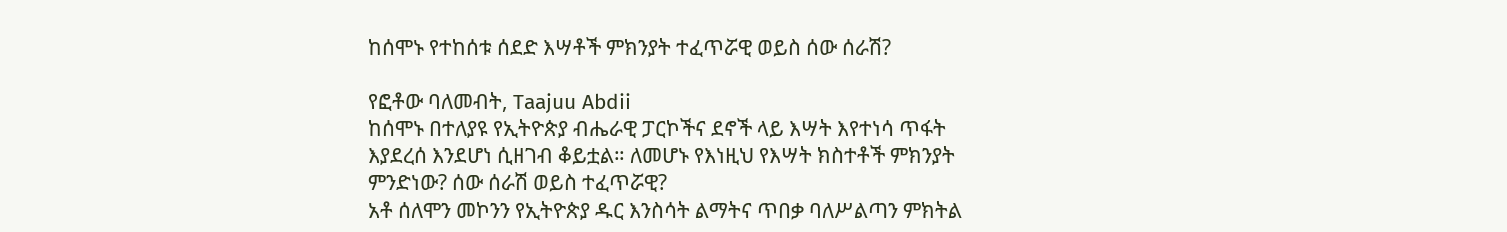ከሰሞኑ የተከሰቱ ሰደድ እሣቶች ምክንያት ተፈጥሯዊ ወይስ ሰው ሰራሽ?

የፎቶው ባለመብት, Taajuu Abdii
ከሰሞኑ በተለያዩ የኢትዮጵያ ብሔራዊ ፓርኮችና ደኖች ላይ እሣት እየተነሳ ጥፋት እያደረሰ እንደሆነ ሲዘገብ ቆይቷል። ለመሆኑ የእነዚህ የእሣት ክስተቶች ምክንያት ምንድነው? ሰው ሰራሽ ወይስ ተፈጥሯዊ?
አቶ ሰለሞን መኮንን የኢትዮጵያ ዱር እንስሳት ልማትና ጥበቃ ባለሥልጣን ምክትል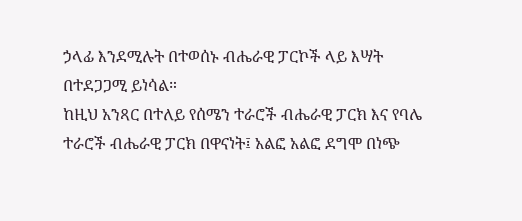ኃላፊ እንደሚሉት በተወሰኑ ብሔራዊ ፓርኮች ላይ እሣት በተደጋጋሚ ይነሳል።
ከዚህ አንጻር በተለይ የሰሜን ተራሮች ብሔራዊ ፓርክ እና የባሌ ተራሮች ብሔራዊ ፓርክ በዋናነት፤ አልፎ አልፎ ደግሞ በነጭ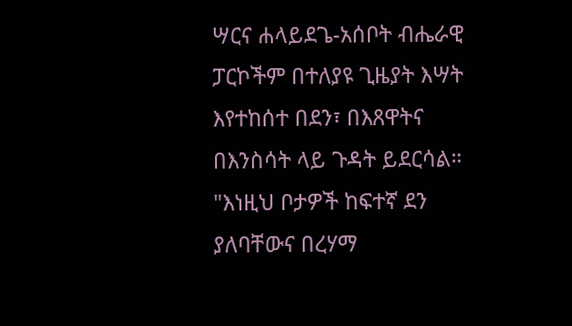ሣርና ሐላይደጌ-አሰቦት ብሔራዊ ፓርኮችም በተለያዩ ጊዜያት እሣት እየተከሰተ በደን፣ በእጸዋትና በእንስሳት ላይ ጉዳት ይደርሳል።
"እነዚህ ቦታዎች ከፍተኛ ደን ያለባቸውና በረሃማ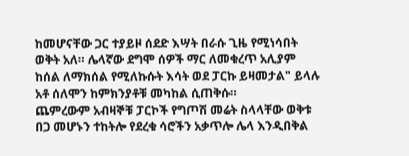ከመሆናቸው ጋር ተያይዞ ሰደድ እሣት በራሱ ጊዜ የሚነሳበት ወቅት አለ። ሌላኛው ደግሞ ሰዎች ማር ለመቁረጥ አሊያም ከሰል ለማክሰል የሚለኩሱት እሳት ወደ ፓርኩ ይዛመታል" ይላሉ አቶ ሰለሞን ከምክንያቶቹ መካከል ሲጠቅሱ።
ጨምረውም አብዛኞቹ ፓርኮች የግጦሽ መሬት ስላላቸው ወቅቱ በጋ መሆኑን ተከትሎ የደረቁ ሳሮችን አቃጥሎ ሌላ እንዲበቅል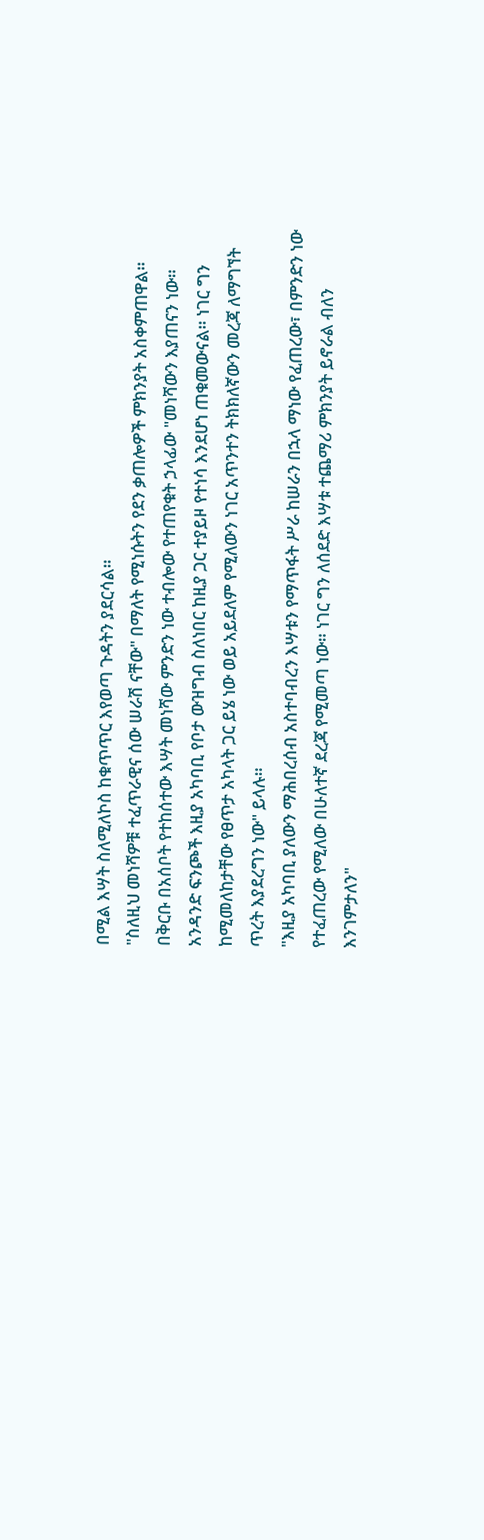በሚል እሣት ስለሚለኮስ ከቁጥጥር እየወጣ ጉዳትን ያደርሳል።
"ስለዚህ መነሻዎቹ ተፈጥራዊና ሰው ሠራሽ ናቸው" በማለት የሚነሱትን የደን ቃጠሎዎች ምክንያት አስቀምጠዋል።
በቅርቡ በአሰቦት የተከሰተው እሣት መነሻው ምንድን ነው ተብሎው የተጠየቁት ኃላፊው "መነሻውን እያጠናን ነው። አንዳንድ ፍንጮች እዚያ አካባቢ የቦታ ውዝግብ ስለነበር ከዚያ ጋር ተያይዞ የተነሳ እንደሆነ ጠቁመውናል። ነገር ግን ከሚመለከታቸው የፀጥታ አካላት ጋር ይሄ ነው ወይ አይደለም የሚለውን ነገር አጥንተን ትክክለኛውን መረጃ ለማግኘት ጥረት እያደረግን ነው" ይላሉ።
"እዚያ አካባቢ ያለውን ማሕበረሰብ አስተባብረን እሣቱን የማጥፋት ሥራ ከሠራን በኋላ ማነው የፈጠረው፣ በምንድን ነው የተፈጠረው የሚለው በሁለተኛ ደረጃ የሚመጣ ነው። ነገር ግን ለሰደድ እሣቱ ተጨማሪ ምክንያት ይኖራል ብለን እንገምታለን"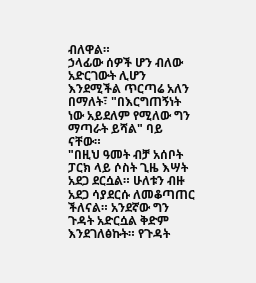ብለዋል።
ኃላፊው ሰዎች ሆን ብለው አድርገውት ሊሆን እንደሚችል ጥርጣሬ አለን በማለት፣ "በእርግጠኝነት ነው አይደለም የሚለው ግን ማጣራት ይሻል" ባይ ናቸው።
"በዚህ ዓመት ብቻ አሰቦት ፓርክ ላይ ሶስት ጊዜ እሣት አደጋ ደርሷል። ሁለቱን ብዙ አደጋ ሳያደርሱ ለመቆጣጠር ችለናል። አንደኛው ግን ጉዳት አድርሷል ቅድም እንደገለፅኩት። የጉዳት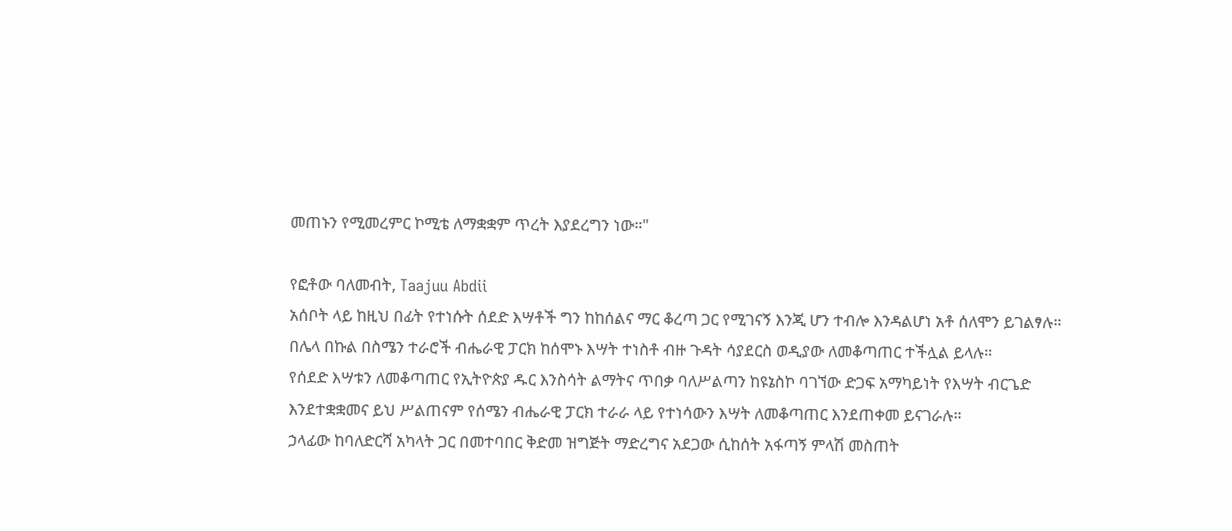መጠኑን የሚመረምር ኮሚቴ ለማቋቋም ጥረት እያደረግን ነው።"

የፎቶው ባለመብት, Taajuu Abdii
አሰቦት ላይ ከዚህ በፊት የተነሱት ሰደድ እሣቶች ግን ከከሰልና ማር ቆረጣ ጋር የሚገናኝ እንጂ ሆን ተብሎ እንዳልሆነ አቶ ሰለሞን ይገልፃሉ።
በሌላ በኩል በስሜን ተራሮች ብሔራዊ ፓርክ ከሰሞኑ እሣት ተነስቶ ብዙ ጉዳት ሳያደርስ ወዲያው ለመቆጣጠር ተችሏል ይላሉ።
የሰደድ እሣቱን ለመቆጣጠር የኢትዮጵያ ዱር እንስሳት ልማትና ጥበቃ ባለሥልጣን ከዩኔስኮ ባገኘው ድጋፍ አማካይነት የእሣት ብርጌድ እንደተቋቋመና ይህ ሥልጠናም የሰሜን ብሔራዊ ፓርክ ተራራ ላይ የተነሳውን እሣት ለመቆጣጠር እንደጠቀመ ይናገራሉ።
ኃላፊው ከባለድርሻ አካላት ጋር በመተባበር ቅድመ ዝግጅት ማድረግና አደጋው ሲከሰት አፋጣኝ ምላሽ መስጠት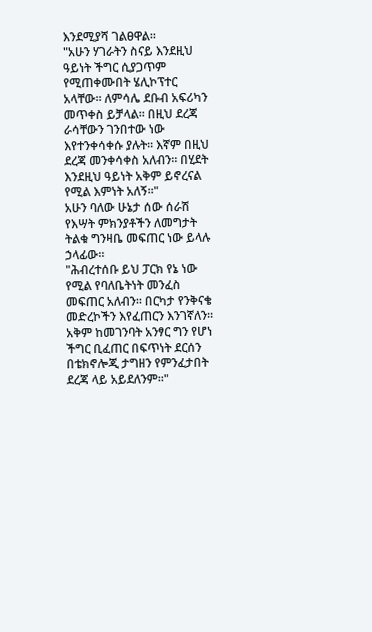እንደሚያሻ ገልፀዋል።
"አሁን ሃገራትን ስናይ እንደዚህ ዓይነት ችግር ሲያጋጥም የሚጠቀሙበት ሄሊኮፕተር አላቸው። ለምሳሌ ደቡብ አፍሪካን መጥቀስ ይቻላል። በዚህ ደረጃ ራሳቸውን ገንበተው ነው እየተንቀሳቀሱ ያሉት። እኛም በዚህ ደረጃ መንቀሳቀስ አለብን። በሂደት እንደዚህ ዓይነት አቅም ይኖረናል የሚል እምነት አለኝ።"
አሁን ባለው ሁኔታ ሰው ሰራሽ የእሣት ምክንያቶችን ለመግታት ትልቁ ግንዛቤ መፍጠር ነው ይላሉ ኃላፊው።
"ሕብረተሰቡ ይህ ፓርክ የኔ ነው የሚል የባለቤትነት መንፈስ መፍጠር አለብን። በርካታ የንቅናቄ መድረኮችን እየፈጠርን እንገኛለን። አቅም ከመገንባት አንፃር ግን የሆነ ችግር ቢፈጠር በፍጥነት ደርሰን በቴክኖሎጂ ታግዘን የምንፈታበት ደረጃ ላይ አይደለንም።"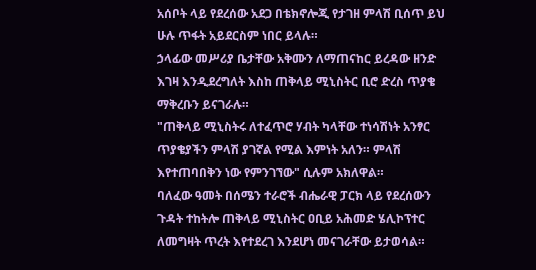አሰቦት ላይ የደረሰው አደጋ በቴክኖሎጂ የታገዘ ምላሽ ቢሰጥ ይህ ሁሉ ጥፋት አይደርስም ነበር ይላሉ።
ኃላፊው መሥሪያ ቤታቸው አቅሙን ለማጠናከር ይረዳው ዘንድ እገዛ እንዲደረግለት እስከ ጠቅላይ ሚኒስትር ቢሮ ድረስ ጥያቄ ማቅረቡን ይናገራሉ።
"ጠቅላይ ሚኒስትሩ ለተፈጥሮ ሃብት ካላቸው ተነሳሽነት አንፃር ጥያቄያችን ምላሽ ያገኛል የሚል እምነት አለን። ምላሽ እየተጠባበቅን ነው የምንገኘው" ሲሉም አክለዋል።
ባለፈው ዓመት በሰሜን ተራሮች ብሔራዊ ፓርክ ላይ የደረሰውን ጉዳት ተከትሎ ጠቅላይ ሚኒስትር ዐቢይ አሕመድ ሄሊኮፕተር ለመግዛት ጥረት እየተደረገ እንደሆነ መናገራቸው ይታወሳል።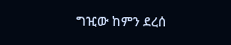ግዢው ከምን ደረሰ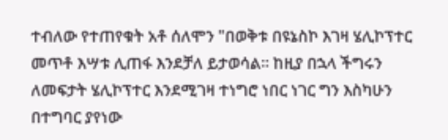ተብለው የተጠየቁት አቶ ሰለሞን "በወቅቱ በዩኔስኮ እገዛ ሄሊኮፕተር መጥቶ እሣቱ ሊጠፋ እንደቻለ ይታወሳል። ከዚያ በኋላ ችግሩን ለመፍታት ሄሊኮፕተር እንደሚገዛ ተነግሮ ነበር ነገር ግን እስካሁን በተግባር ያየነው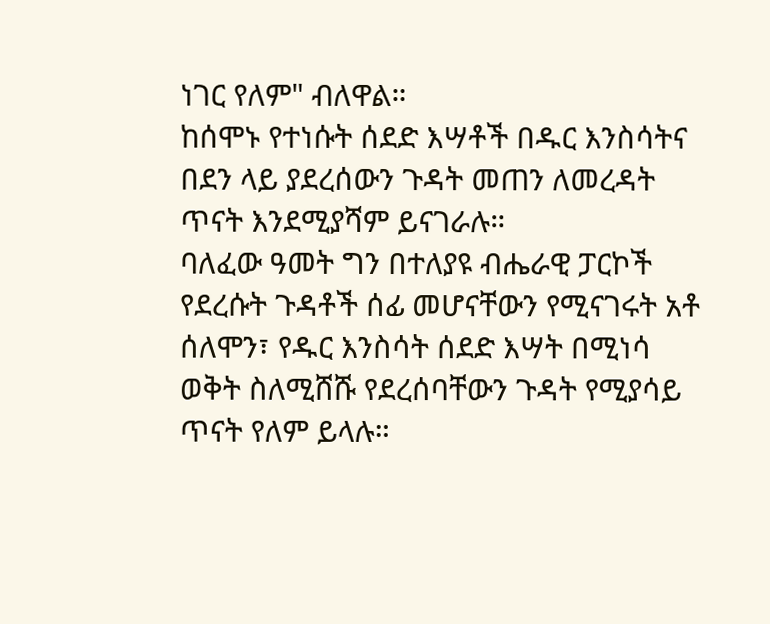ነገር የለም" ብለዋል።
ከሰሞኑ የተነሱት ሰደድ እሣቶች በዱር እንስሳትና በደን ላይ ያደረሰውን ጉዳት መጠን ለመረዳት ጥናት እንደሚያሻም ይናገራሉ።
ባለፈው ዓመት ግን በተለያዩ ብሔራዊ ፓርኮች የደረሱት ጉዳቶች ሰፊ መሆናቸውን የሚናገሩት አቶ ሰለሞን፣ የዱር እንስሳት ሰደድ እሣት በሚነሳ ወቅት ስለሚሸሹ የደረሰባቸውን ጉዳት የሚያሳይ ጥናት የለም ይላሉ።